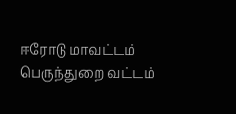ஈரோடு மாவட்டம் பெருந்துறை வட்டம்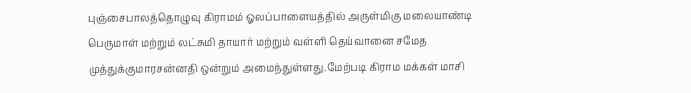புஞ்சைபாலத்தொழுவு கிராமம் ஓலப்பாளையத்தில் அருள்மிகு மலையாண்டி பெருமாள் மற்றும் லட்சுமி தாயார் மற்றும் வள்ளி தெய்வானை சமேத முத்துக்குமாரசன்னதி ஒன்றும் அமைந்துள்ளது.மேற்படி கிராம மக்கள் மாசி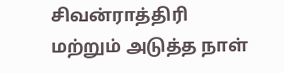சிவன்ராத்திரி மற்றும் அடுத்த நாள்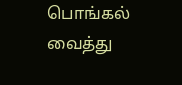பொங்கல் வைத்து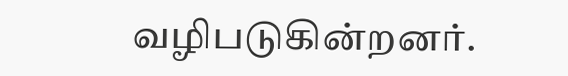வழிபடுகின்றனர்.